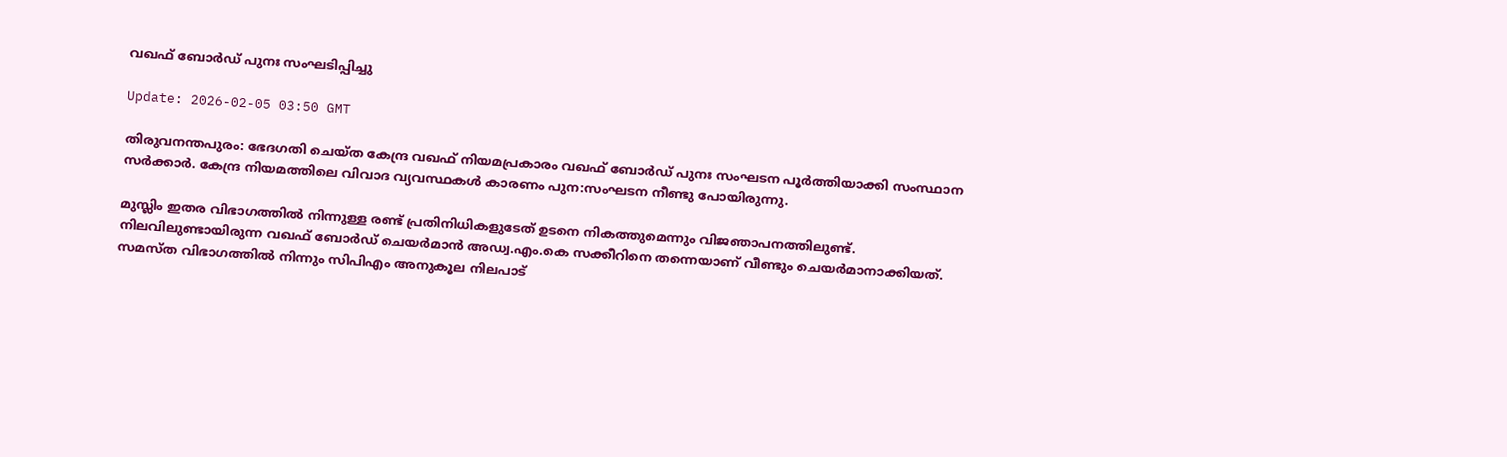വഖഫ് ബോര്‍ഡ് പുനഃ സംഘടിപ്പിച്ചു

Update: 2026-02-05 03:50 GMT

തിരുവനന്തപുരം: ഭേദഗതി ചെയ്ത കേന്ദ്ര വഖഫ് നിയമപ്രകാരം വഖഫ് ബോര്‍ഡ് പുനഃ സംഘടന പൂര്‍ത്തിയാക്കി സംസ്ഥാന സര്‍ക്കാര്‍. കേന്ദ്ര നിയമത്തിലെ വിവാദ വ്യവസ്ഥകള്‍ കാരണം പുന:സംഘടന നീണ്ടു പോയിരുന്നു.

മുസ്ലിം ഇതര വിഭാഗത്തില്‍ നിന്നുള്ള രണ്ട് പ്രതിനിധികളുടേത് ഉടനെ നികത്തുമെന്നും വിജഞാപനത്തിലുണ്ട്. നിലവിലുണ്ടായിരുന്ന വഖഫ് ബോര്‍ഡ് ചെയര്‍മാന്‍ അഡ്വ.എം.കെ സക്കീറിനെ തന്നെയാണ് വീണ്ടും ചെയര്‍മാനാക്കിയത്. സമസ്ത വിഭാഗത്തില്‍ നിന്നും സിപിഎം അനുകൂല നിലപാട്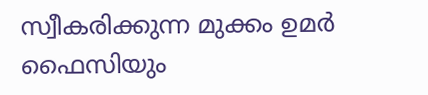സ്വീകരിക്കുന്ന മുക്കം ഉമര്‍ ഫൈസിയും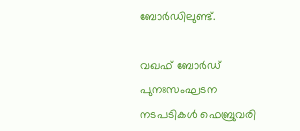ബോര്‍ഡിലുണ്ട്.

വഖഫ് ബോര്‍ഡ് പുനഃസംഘടന നടപടികള്‍ ഫെബ്രുവരി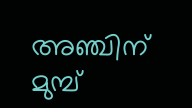അഞ്ചിന് മുമ്പ്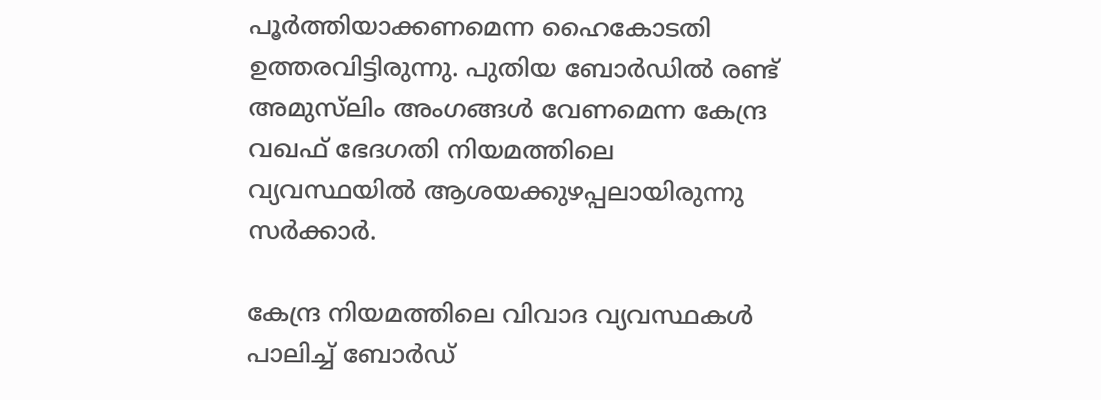പൂര്‍ത്തിയാക്കണമെന്ന ഹൈകോടതി ഉത്തരവിട്ടിരുന്നു. പുതിയ ബോര്‍ഡില്‍ രണ്ട് അമുസ്‌ലിം അംഗങ്ങള്‍ വേണമെന്ന കേന്ദ്ര വഖഫ് ഭേദഗതി നിയമത്തിലെ വ്യവസ്ഥയില്‍ ആശയക്കുഴപ്പലായിരുന്നു സര്‍ക്കാര്‍.

കേന്ദ്ര നിയമത്തിലെ വിവാദ വ്യവസ്ഥകള്‍ പാലിച്ച് ബോര്‍ഡ്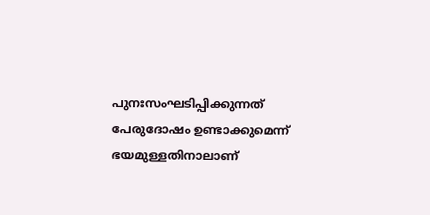പുനഃസംഘടിപ്പിക്കുന്നത് പേരുദോഷം ഉണ്ടാക്കുമെന്ന് ഭയമുള്ളതിനാലാണ്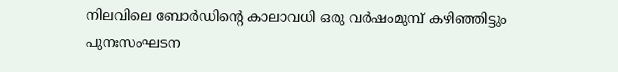നിലവിലെ ബോര്‍ഡിന്റെ കാലാവധി ഒരു വര്‍ഷംമുമ്പ് കഴിഞ്ഞിട്ടും പുനഃസംഘടന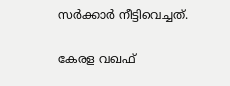സര്‍ക്കാര്‍ നീട്ടിവെച്ചത്.

കേരള വഖഫ്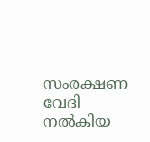സംരക്ഷണ വേദി നല്‍കിയ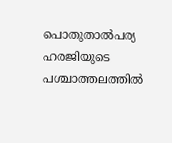പൊതുതാല്‍പര്യ ഹരജിയുടെ പശ്ചാത്തലത്തില്‍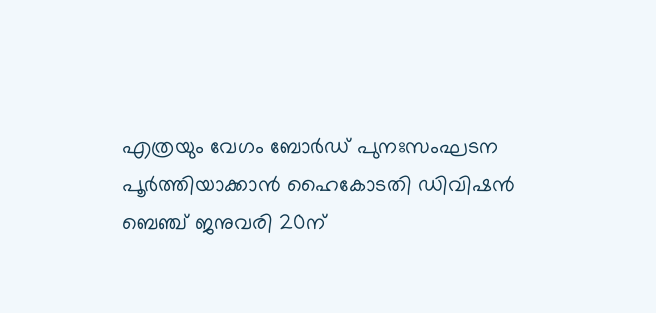എത്രയും വേഗം ബോര്‍ഡ് പുനഃസംഘടന പൂര്‍ത്തിയാക്കാന്‍ ഹൈകോടതി ഡിവിഷന്‍ ബെഞ്ച് ജനുവരി 20ന്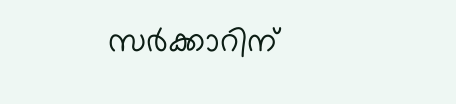സര്‍ക്കാറിന്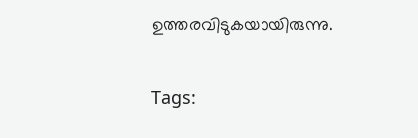ഉത്തരവിടുകയായിരുന്നു.

Tags: